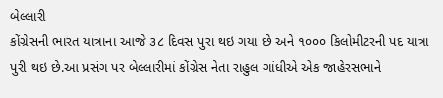બેલ્લારી
કોંગ્રેસની ભારત યાત્રાના આજે ૩૮ દિવસ પુરા થઇ ગયા છે અને ૧૦૦૦ કિલોમીટરની પદ યાત્રા પુરી થઇ છે.આ પ્રસંગ પર બેલ્લારીમાં કોંગ્રેસ નેતા રાહુલ ગાંધીએ એક જાહેરસભાને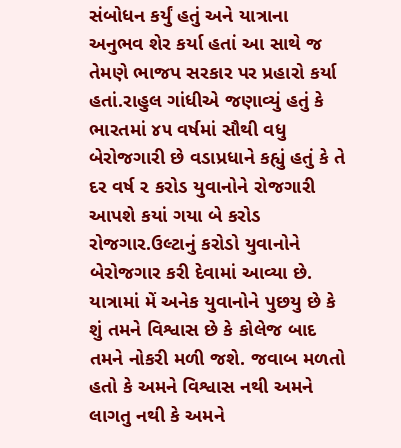સંબોધન કર્યું હતું અને યાત્રાના અનુભવ શેર કર્યા હતાં આ સાથે જ તેમણે ભાજપ સરકાર પર પ્રહારો કર્યા હતાં.રાહુલ ગાંધીએ જણાવ્યું હતું કે ભારતમાં ૪૫ વર્ષમાં સૌથી વધુ બેરોજગારી છે વડાપ્રધાને કહ્યું હતું કે તે દર વર્ષ ૨ કરોડ યુવાનોને રોજગારી આપશે કયાં ગયા બે કરોડ રોજગાર.ઉલ્ટાનું કરોડો યુવાનોને બેરોજગાર કરી દેવામાં આવ્યા છે. યાત્રામાં મેં અનેક યુવાનોને પુછયુ છે કે શું તમને વિશ્વાસ છે કે કોલેજ બાદ તમને નોકરી મળી જશે. જવાબ મળતો હતો કે અમને વિશ્વાસ નથી અમને લાગતુ નથી કે અમને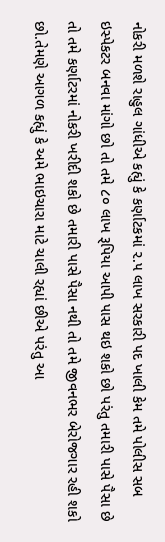નોકરી મળશે રાહુલ ગાંધીએ કહ્યું કે કર્ણાટકમાં ૨.૫ લાખ સરકારી પદ ખાલી કેમ તમે પોલીસ સબ ઇસ્પેકટર બનવા માંગો છો તો તમે ૮૦ લાખ રૂપિયા આપી પાસ થઇ શકો છો પરંતુ તમારી પાસે પૈસા છે તો તમે કર્ણાટરમાં નોકરી ખરીદી શકો છે તમારી પાસે પૈસા નથી તો તમે જીવનભર બેરોજગાર રહી શકો છો.તેમણે આગળ કહ્યું કે અમે ભાઇચારા માટે ચાલી રહ્યાં છીએ પરંતુ આ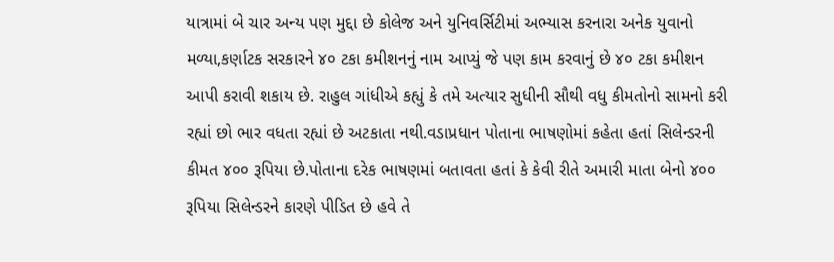યાત્રામાં બે ચાર અન્ય પણ મુદ્દા છે કોલેજ અને યુનિવર્સિટીમાં અભ્યાસ કરનારા અનેક યુવાનો મળ્યા,કર્ણાટક સરકારને ૪૦ ટકા કમીશનનું નામ આપ્યું જે પણ કામ કરવાનું છે ૪૦ ટકા કમીશન આપી કરાવી શકાય છે. રાહુલ ગાંધીએ કહ્યું કે તમે અત્યાર સુધીની સૌથી વધુ કીમતોનો સામનો કરી રહ્યાં છો ભાર વધતા રહ્યાં છે અટકાતા નથી.વડાપ્રધાન પોતાના ભાષણોમાં કહેતા હતાં સિલેન્ડરની કીમત ૪૦૦ રૂપિયા છે.પોતાના દરેક ભાષણમાં બતાવતા હતાં કે કેવી રીતે અમારી માતા બેનો ૪૦૦ રૂપિયા સિલેન્ડરને કારણે પીડિત છે હવે તે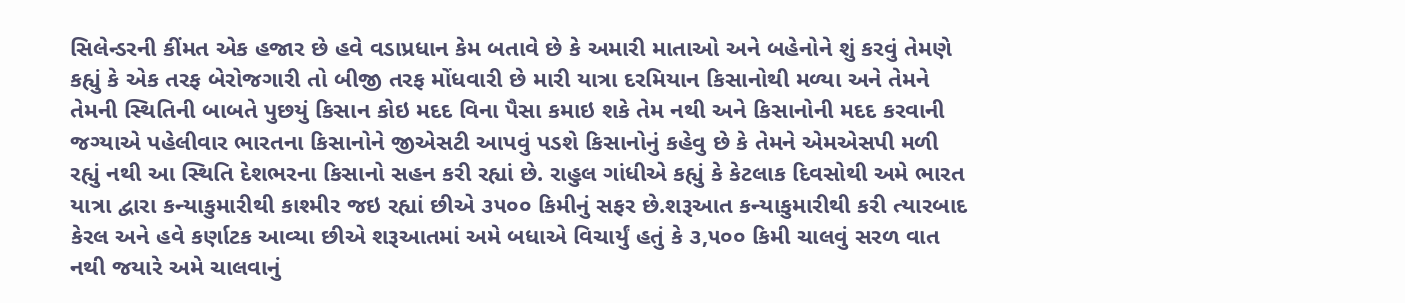સિલેન્ડરની કીંમત એક હજાર છે હવે વડાપ્રધાન કેમ બતાવે છે કે અમારી માતાઓ અને બહેનોને શું કરવું તેમણે કહ્યું કે એક તરફ બેરોજગારી તો બીજી તરફ મોંધવારી છે મારી યાત્રા દરમિયાન કિસાનોથી મળ્યા અને તેમને તેમની સ્થિતિની બાબતે પુછયું કિસાન કોઇ મદદ વિના પૈસા કમાઇ શકે તેમ નથી અને કિસાનોની મદદ કરવાની જગ્યાએ પહેલીવાર ભારતના કિસાનોને જીએસટી આપવું પડશે કિસાનોનું કહેવુ છે કે તેમને એમએસપી મળી રહ્યું નથી આ સ્થિતિ દેશભરના કિસાનો સહન કરી રહ્યાં છે. રાહુલ ગાંધીએ કહ્યું કે કેટલાક દિવસોથી અમે ભારત યાત્રા દ્વારા કન્યાકુમારીથી કાશ્મીર જઇ રહ્યાં છીએ ૩૫૦૦ કિમીનું સફર છે.શરૂઆત કન્યાકુમારીથી કરી ત્યારબાદ કેરલ અને હવે કર્ણાટક આવ્યા છીએ શરૂઆતમાં અમે બધાએ વિચાર્યું હતું કે ૩,૫૦૦ કિમી ચાલવું સરળ વાત નથી જયારે અમે ચાલવાનું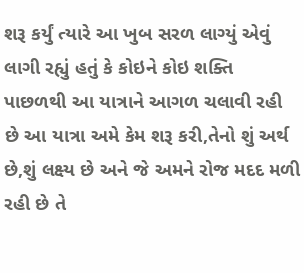શરૂ કર્યું ત્યારે આ ખુબ સરળ લાગ્યું એવું લાગી રહ્યું હતું કે કોઇને કોઇ શક્તિ પાછળથી આ યાત્રાને આગળ ચલાવી રહી છે આ યાત્રા અમે કેમ શરૂ કરી,તેનો શું અર્થ છે,શું લક્ષ્ય છે અને જે અમને રોજ મદદ મળી રહી છે તે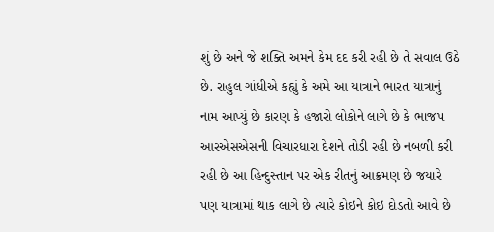શું છે અને જે શક્તિ અમને કેમ દદ કરી રહી છે તે સવાલ ઉઠે છે. રાહુલ ગાંધીએ કહ્યું કે અમે આ યાત્રાને ભારત યાત્રાનું નામ આપ્યું છે કારણ કે હજારો લોકોને લાગે છે કે ભાજપ આરએસએસની વિચારધારા દેશને તોડી રહી છે નબળી કરી રહી છે આ હિન્દુસ્તાન પર એક રીતનું આક્રમણ છે જયારે પણ યાત્રામાં થાક લાગે છે ત્યારે કોઇને કોઇ દોડતો આવે છે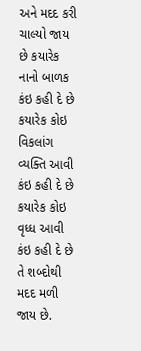અને મદદ કરી ચાલ્યો જાય છે કયારેક નાનો બાળક કંઇ કહી દે છે કયારેક કોઇ વિકલાંગ વ્યક્તિ આવી કંઇ કહી દે છે કયારેક કોઇ વૃધ્ધ આવી કંઇ કહી દે છે તે શબ્દોથી મદદ મળી જાય છે.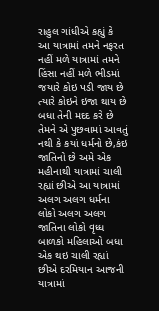રાહુલ ગાંધીએ કહ્યું કે આ યાત્રામાં તમને નફરત નહીં મળે યાત્રામાં તમને હિંસા નહીં મળે ભીડમાં જયારે કોઇ પડી જાય છે ત્યારે કોઇને ઇજા થાય છે બધા તેની મદદ કરે છે તેમને એ પુછવામાં આવતું નથી કે કયાં ધર્મનો છે,કંઇ જાતિનો છે અમે એક મહીનાથી યાત્રામાં ચાલી રહ્યાં છીએ આ યાત્રામાં અલગ અલગ ધર્મના લોકો અલગ અલગ જાતિના લોકો વૃધ્ધ બાળકો મહિલાઓ બધા એક થઇ ચાલી રહ્યાં છીએ દરમિયાન આજની યાત્રામાં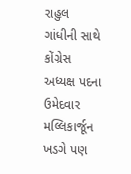રાહુલ ગાંધીની સાથે કોંગ્રેસ અધ્યક્ષ પદના ઉમેદવાર મલ્લિકાર્જૂન ખડગે પણ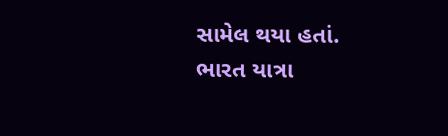સામેલ થયા હતાં. ભારત યાત્રા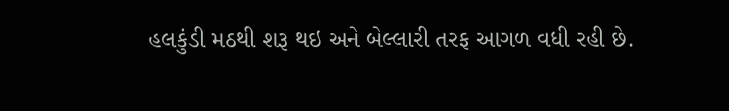હલકુંડી મઠથી શરૂ થઇ અને બેલ્લારી તરફ આગળ વધી રહી છે.